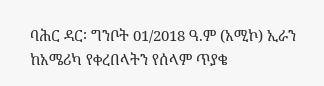ባሕር ዳር፡ ግንቦት 01/2018 ዓ.ም (አሚኮ) ኢራን ከአሜሪካ የቀረበላትን የሰላም ጥያቄ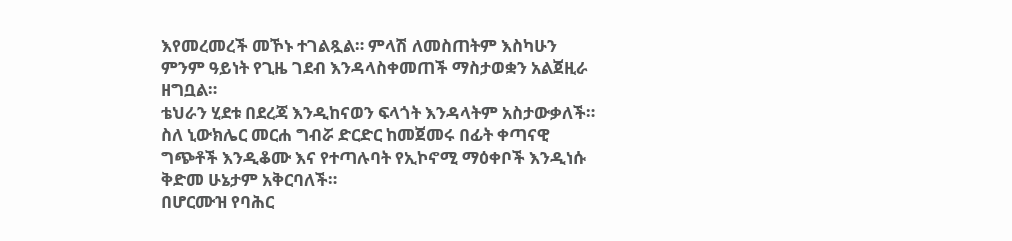እየመረመረች መኾኑ ተገልጿል። ምላሽ ለመስጠትም እስካሁን ምንም ዓይነት የጊዜ ገደብ እንዳላስቀመጠች ማስታወቋን አልጀዚራ ዘግቧል።
ቴህራን ሂደቱ በደረጃ እንዲከናወን ፍላጎት እንዳላትም አስታውቃለች። ስለ ኒውክሌር መርሐ ግብሯ ድርድር ከመጀመሩ በፊት ቀጣናዊ ግጭቶች እንዲቆሙ እና የተጣሉባት የኢኮኖሚ ማዕቀቦች እንዲነሱ ቅድመ ሁኔታም አቅርባለች።
በሆርሙዝ የባሕር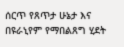ሰርጥ የጸጥታ ሁኔታ እና በዩራኒየም የማበልጸግ ሂደት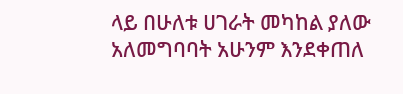ላይ በሁለቱ ሀገራት መካከል ያለው አለመግባባት አሁንም እንደቀጠለ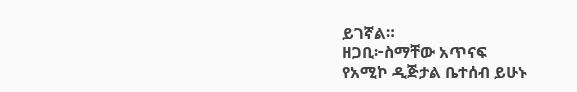ይገኛል።
ዘጋቢ፦ስማቸው አጥናፍ
የአሚኮ ዲጅታል ቤተሰብ ይሁኑ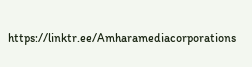https://linktr.ee/Amharamediacorporations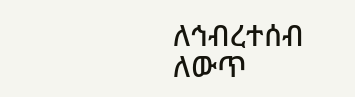ለኅብረተሰብ ለውጥ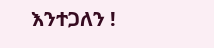እንተጋለን !